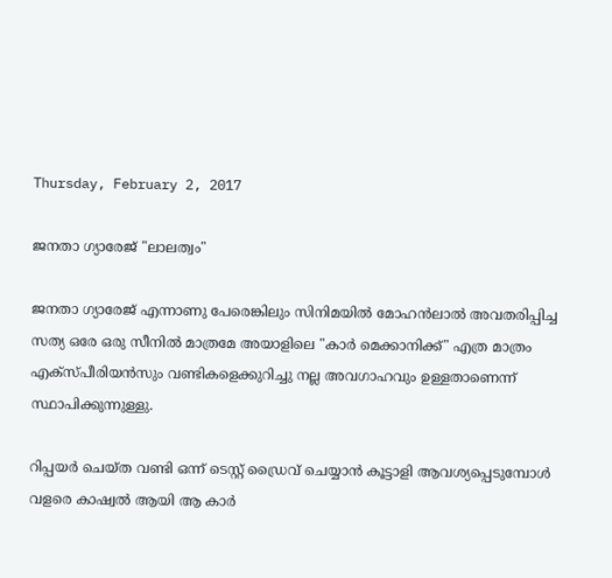Thursday, February 2, 2017

ജനതാ ഗ്യാരേജ് "ലാലത്വം"

ജനതാ ഗ്യാരേജ് എന്നാണു പേരെങ്കിലും സിനിമയിൽ മോഹൻലാൽ അവതരിപ്പിച്ച സത്യ ഒരേ ഒരു സീനിൽ മാത്രമേ അയാളിലെ "കാർ മെക്കാനിക്ക്" എത്ര മാത്രം എക്സ്പീരിയൻസും വണ്ടികളെക്കുറിച്ചു നല്ല അവഗാഹവും ഉള്ളതാണെന്ന് സ്ഥാപിക്കുന്നുള്ളു.

റിപ്പയർ ചെയ്ത വണ്ടി ഒന്ന് ടെസ്റ്റ് ഡ്രൈവ് ചെയ്യാൻ കൂട്ടാളി ആവശ്യപ്പെടുമ്പോൾ വളരെ കാഷ്വൽ ആയി ആ കാർ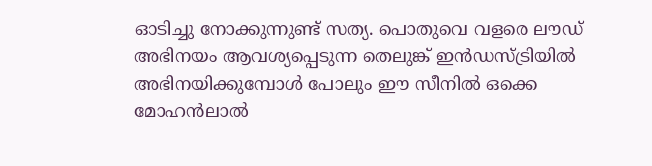ഓടിച്ചു നോക്കുന്നുണ്ട് സത്യ. പൊതുവെ വളരെ ലൗഡ് അഭിനയം ആവശ്യപ്പെടുന്ന തെലുങ്ക് ഇൻഡസ്ട്രിയിൽ അഭിനയിക്കുമ്പോൾ പോലും ഈ സീനിൽ ഒക്കെ മോഹൻലാൽ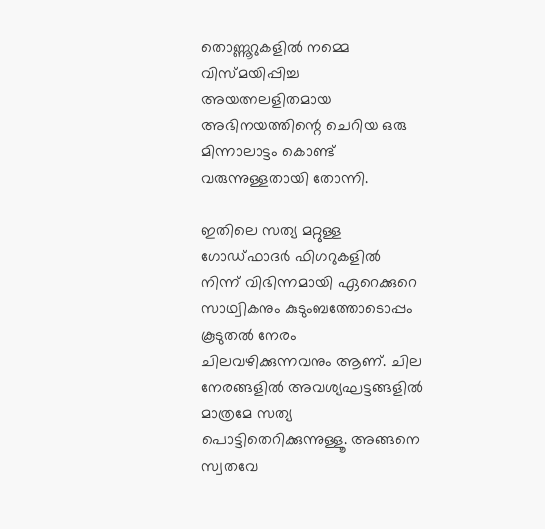തൊണ്ണൂറുകളിൽ നമ്മെ വിസ്മയിപ്പിച്ച അയത്നലളിതമായ അഭിനയത്തിന്റെ ചെറിയ ഒരു മിന്നാലാട്ടം കൊണ്ട് വരുന്നുള്ളതായി തോന്നി.

ഇതിലെ സത്യ മറ്റുള്ള ഗോഡ്ഫാദർ ഫിഗറുകളിൽ നിന്ന് വിഭിന്നമായി ഏറെക്കുറെ സാഥ്വികനും കുടുംബത്തോടൊപ്പം കൂടുതൽ നേരം ചിലവഴിക്കുന്നവനും ആണ്. ചില നേരങ്ങളിൽ അവശ്യഘട്ടങ്ങളിൽ മാത്രമേ സത്യ പൊട്ടിതെറിക്കുന്നുള്ളൂ. അങ്ങനെ സ്വതവേ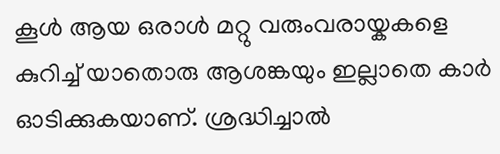കൂൾ ആയ ഒരാൾ മറ്റു വരുംവരായ്കകളെ കുറിച്ച് യാതൊരു ആശങ്കയും ഇല്ലാതെ കാർ ഓടിക്കുകയാണ്. ശ്രദ്ധിച്ചാൽ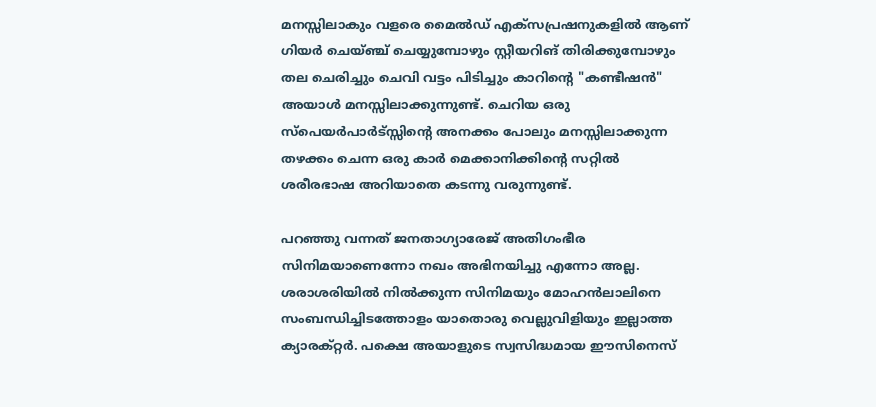മനസ്സിലാകും വളരെ മൈൽഡ് എക്സപ്രഷനുകളിൽ ആണ് ഗിയർ ചെയ്ഞ്ച് ചെയ്യുമ്പോഴും സ്റ്റീയറിങ് തിരിക്കുമ്പോഴും തല ചെരിച്ചും ചെവി വട്ടം പിടിച്ചും കാറിന്റെ "കണ്ടീഷൻ" അയാൾ മനസ്സിലാക്കുന്നുണ്ട്. ചെറിയ ഒരു സ്പെയർപാർട്സ്സിന്റെ അനക്കം പോലും മനസ്സിലാക്കുന്ന തഴക്കം ചെന്ന ഒരു കാർ മെക്കാനിക്കിന്റെ സറ്റിൽ ശരീരഭാഷ അറിയാതെ കടന്നു വരുന്നുണ്ട്.

പറഞ്ഞു വന്നത് ജനതാഗ്യാരേജ് അതിഗംഭീര സിനിമയാണെന്നോ നഖം അഭിനയിച്ചു എന്നോ അല്ല. ശരാശരിയിൽ നിൽക്കുന്ന സിനിമയും മോഹൻലാലിനെ സംബന്ധിച്ചിടത്തോളം യാതൊരു വെല്ലുവിളിയും ഇല്ലാത്ത ക്യാരക്റ്റർ. പക്ഷെ അയാളുടെ സ്വസിദ്ധമായ ഈസിനെസ്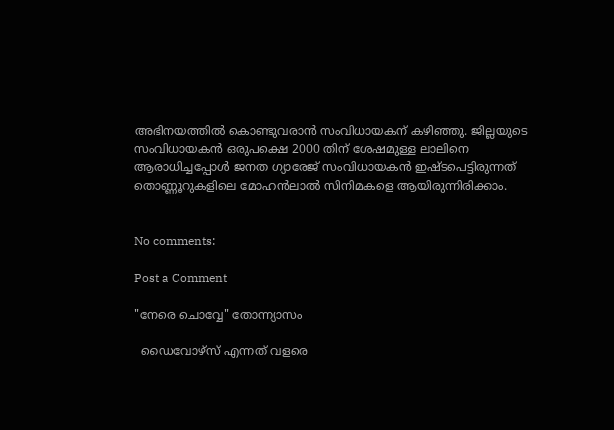അഭിനയത്തിൽ കൊണ്ടുവരാൻ സംവിധായകന് കഴിഞ്ഞു. ജില്ലയുടെ സംവിധായകൻ ഒരുപക്ഷെ 2000 തിന് ശേഷമുള്ള ലാലിനെ ആരാധിച്ചപ്പോൾ ജനത ഗ്യാരേജ് സംവിധായകൻ ഇഷ്ടപെട്ടിരുന്നത് തൊണ്ണൂറുകളിലെ മോഹൻലാൽ സിനിമകളെ ആയിരുന്നിരിക്കാം.


No comments:

Post a Comment

"നേരെ ചൊവ്വേ" തോന്ന്യാസം

  ഡൈവോഴ്സ് എന്നത് വളരെ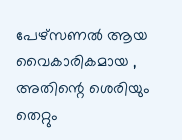പേഴ്സണൽ ആയ വൈകാരികമായ , അതിന്റെ ശെരിയും തെറ്റും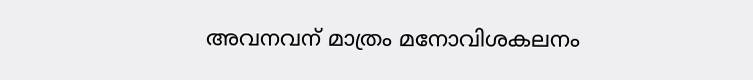അവനവന് മാത്രം മനോവിശകലനം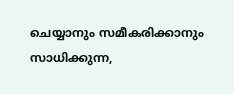ചെയ്യാനും സമീകരിക്കാനും സാധിക്കുന്ന,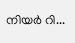നിയർ റി...